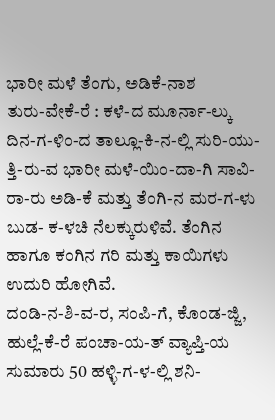ಭಾರೀ ಮಳೆ ತೆಂಗು, ಅಡಿಕೆ-ನಾಶ
ತುರು-ವೇಕೆ-ರೆ : ಕಳೆ-ದ ಮೂರ್ನಾ-ಲ್ಕು ದಿನ-ಗ-ಳಿಂ-ದ ತಾಲ್ಲೂ-ಕಿ-ನ-ಲ್ಲಿ ಸುರಿ-ಯು-ತ್ತಿ-ರು-ವ ಭಾರೀ ಮಳೆ-ಯಿಂ-ದಾ-ಗಿ ಸಾವಿ-ರಾ-ರು ಅಡಿ-ಕೆ ಮತ್ತು ತೆಂಗಿ-ನ ಮರ-ಗ-ಳು ಬುಡ- ಕ-ಳಚಿ ನೆಲಕ್ಕುರುಳಿವೆ. ತೆಂಗಿನ ಹಾಗೂ ಕಂಗಿನ ಗರಿ ಮತ್ತು ಕಾಯಿಗಳು ಉದುರಿ ಹೋಗಿವೆ.
ದಂಡಿ-ನ-ಶಿ-ವ-ರ, ಸಂಪಿ-ಗೆ, ಕೊಂಡ-ಜ್ಜಿ, ಹುಲ್ಲೆ-ಕೆ-ರೆ ಪಂಚಾ-ಯ-ತ್ ವ್ಯಾಪ್ತಿ-ಯ ಸುಮಾರು 50 ಹಳ್ಳಿ-ಗ-ಳ-ಲ್ಲಿ ಶನಿ-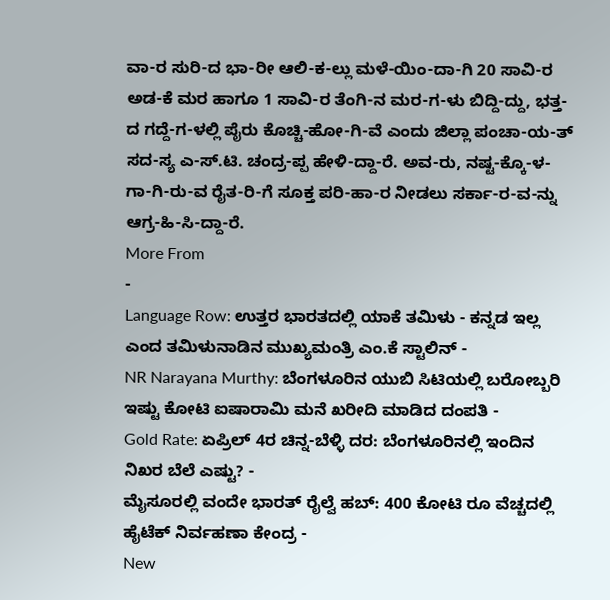ವಾ-ರ ಸುರಿ-ದ ಭಾ-ರೀ ಆಲಿ-ಕ-ಲ್ಲು ಮಳೆ-ಯಿಂ-ದಾ-ಗಿ 20 ಸಾವಿ-ರ ಅಡ-ಕೆ ಮರ ಹಾಗೂ 1 ಸಾವಿ-ರ ತೆಂಗಿ-ನ ಮರ-ಗ-ಳು ಬಿದ್ದಿ-ದ್ದು, ಭತ್ತ-ದ ಗದ್ದೆ-ಗ-ಳಲ್ಲಿ ಪೈರು ಕೊಚ್ಚಿ-ಹೋ-ಗಿ-ವೆ ಎಂದು ಜಿಲ್ಲಾ ಪಂಚಾ-ಯ-ತ್ ಸದ-ಸ್ಯ ಎ-ಸ್.ಟಿ. ಚಂದ್ರ-ಪ್ಪ ಹೇಳಿ-ದ್ದಾ-ರೆ. ಅವ-ರು, ನಷ್ಟ-ಕ್ಕೊ-ಳ-ಗಾ-ಗಿ-ರು-ವ ರೈತ-ರಿ-ಗೆ ಸೂಕ್ತ ಪರಿ-ಹಾ-ರ ನೀಡಲು ಸರ್ಕಾ-ರ-ವ-ನ್ನು ಆಗ್ರ-ಹಿ-ಸಿ-ದ್ದಾ-ರೆ.
More From
-
Language Row: ಉತ್ತರ ಭಾರತದಲ್ಲಿ ಯಾಕೆ ತಮಿಳು - ಕನ್ನಡ ಇಲ್ಲ ಎಂದ ತಮಿಳುನಾಡಿನ ಮುಖ್ಯಮಂತ್ರಿ ಎಂ.ಕೆ ಸ್ಟಾಲಿನ್ -
NR Narayana Murthy: ಬೆಂಗಳೂರಿನ ಯುಬಿ ಸಿಟಿಯಲ್ಲಿ ಬರೋಬ್ಬರಿ ಇಷ್ಟು ಕೋಟಿ ಐಷಾರಾಮಿ ಮನೆ ಖರೀದಿ ಮಾಡಿದ ದಂಪತಿ -
Gold Rate: ಏಪ್ರಿಲ್ 4ರ ಚಿನ್ನ-ಬೆಳ್ಳಿ ದರ: ಬೆಂಗಳೂರಿನಲ್ಲಿ ಇಂದಿನ ನಿಖರ ಬೆಲೆ ಎಷ್ಟು? -
ಮೈಸೂರಲ್ಲಿ ವಂದೇ ಭಾರತ್ ರೈಲ್ವೆ ಹಬ್: 400 ಕೋಟಿ ರೂ ವೆಚ್ಚದಲ್ಲಿ ಹೈಟೆಕ್ ನಿರ್ವಹಣಾ ಕೇಂದ್ರ -
New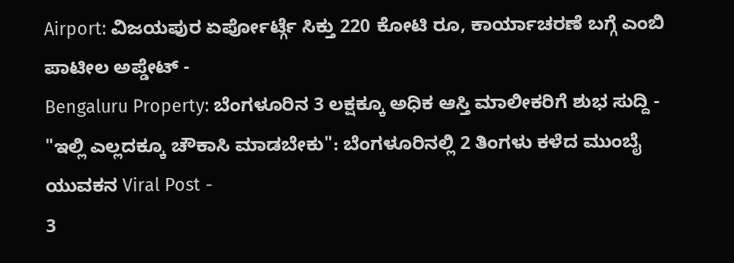Airport: ವಿಜಯಪುರ ಏರ್ಪೋರ್ಟ್ಗೆ ಸಿಕ್ತು 220 ಕೋಟಿ ರೂ, ಕಾರ್ಯಾಚರಣೆ ಬಗ್ಗೆ ಎಂಬಿ ಪಾಟೀಲ ಅಪ್ಡೇಟ್ -
Bengaluru Property: ಬೆಂಗಳೂರಿನ 3 ಲಕ್ಷಕ್ಕೂ ಅಧಿಕ ಆಸ್ತಿ ಮಾಲೀಕರಿಗೆ ಶುಭ ಸುದ್ದಿ -
"ಇಲ್ಲಿ ಎಲ್ಲದಕ್ಕೂ ಚೌಕಾಸಿ ಮಾಡಬೇಕು": ಬೆಂಗಳೂರಿನಲ್ಲಿ 2 ತಿಂಗಳು ಕಳೆದ ಮುಂಬೈ ಯುವಕನ Viral Post -
3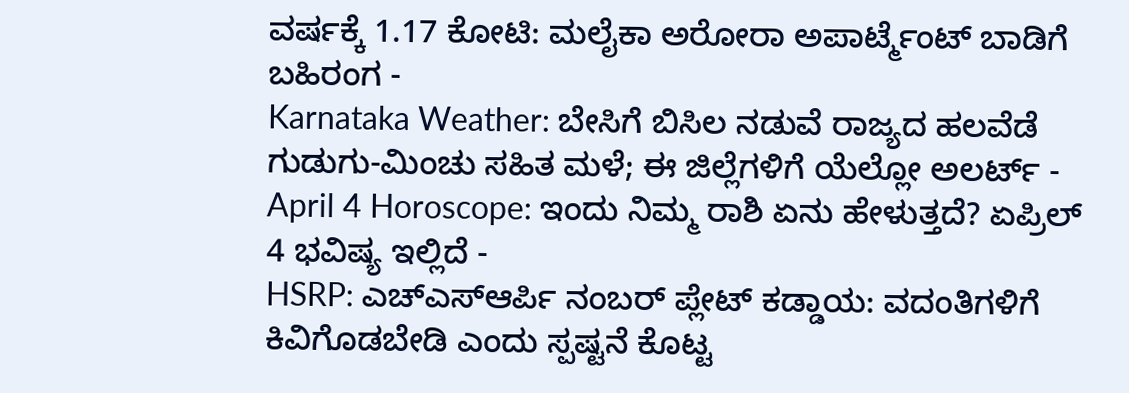ವರ್ಷಕ್ಕೆ 1.17 ಕೋಟಿ: ಮಲೈಕಾ ಅರೋರಾ ಅಪಾರ್ಟ್ಮೆಂಟ್ ಬಾಡಿಗೆ ಬಹಿರಂಗ -
Karnataka Weather: ಬೇಸಿಗೆ ಬಿಸಿಲ ನಡುವೆ ರಾಜ್ಯದ ಹಲವೆಡೆ ಗುಡುಗು-ಮಿಂಚು ಸಹಿತ ಮಳೆ; ಈ ಜಿಲ್ಲೆಗಳಿಗೆ ಯೆಲ್ಲೋ ಅಲರ್ಟ್ -
April 4 Horoscope: ಇಂದು ನಿಮ್ಮ ರಾಶಿ ಏನು ಹೇಳುತ್ತದೆ? ಏಪ್ರಿಲ್ 4 ಭವಿಷ್ಯ ಇಲ್ಲಿದೆ -
HSRP: ಎಚ್ಎಸ್ಆರ್ಪಿ ನಂಬರ್ ಪ್ಲೇಟ್ ಕಡ್ಡಾಯ: ವದಂತಿಗಳಿಗೆ ಕಿವಿಗೊಡಬೇಡಿ ಎಂದು ಸ್ಪಷ್ಟನೆ ಕೊಟ್ಟ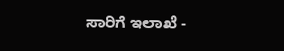ಸಾರಿಗೆ ಇಲಾಖೆ -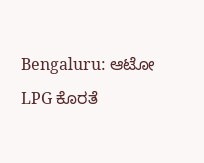Bengaluru: ಆಟೋ LPG ಕೊರತೆ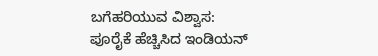ಬಗೆಹರಿಯುವ ವಿಶ್ವಾಸ: ಪೂರೈಕೆ ಹೆಚ್ಚಿಸಿದ ಇಂಡಿಯನ್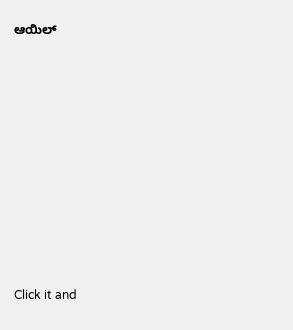ಆಯಿಲ್












Click it and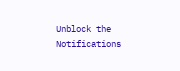Unblock the Notifications